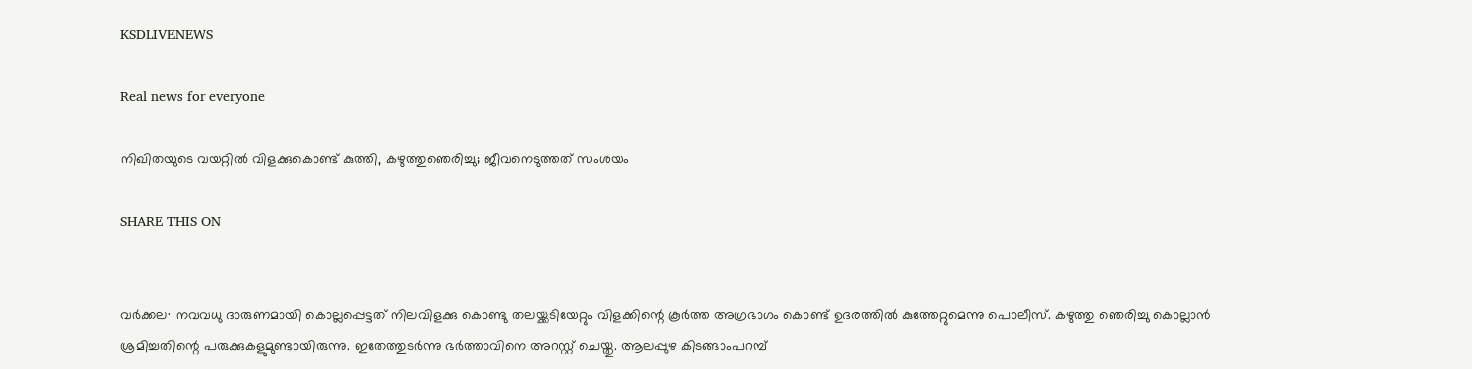KSDLIVENEWS

Real news for everyone

നിഖിതയുടെ വയറ്റിൽ വിളക്കുകൊണ്ട് കുത്തി, കഴുത്തുഞെരിച്ചു; ജീവനെടുത്തത് സംശയം

SHARE THIS ON


വർക്കല∙ നവവധു ദാരുണമായി കൊല്ലപ്പെട്ടത് നിലവിളക്കു കൊണ്ടു തലയ്ക്കടിയേറ്റും വിളക്കിന്റെ കൂർത്ത അഗ്രഭാഗം കൊണ്ട് ഉദരത്തിൽ കുത്തേറ്റുമെന്നു പൊലീസ്. കഴുത്തു ഞെരിച്ചു കൊല്ലാൻ ശ്രമിച്ചതിന്റെ പരുക്കുകളുമുണ്ടായിരുന്നു. ഇതേത്തുടർന്നു ഭർത്താവിനെ അറസ്റ്റ് ചെയ്തു. ആലപ്പുഴ കിടങ്ങാംപറമ്പ്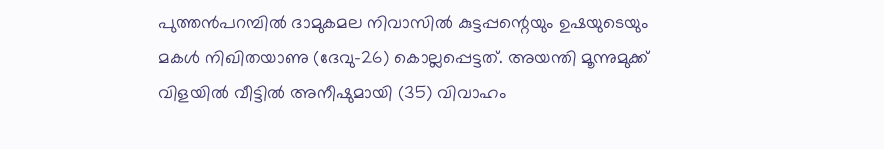പുത്തൻപറമ്പിൽ ദാമുകമല നിവാസിൽ കുട്ടപ്പന്റെയും ഉഷയുടെയും മകൾ നിഖിതയാണു (ദേവു–26) കൊല്ലപ്പെട്ടത്. അയന്തി മൂന്നുമുക്ക് വിളയിൽ വീട്ടിൽ അനീഷുമായി (35) വിവാഹം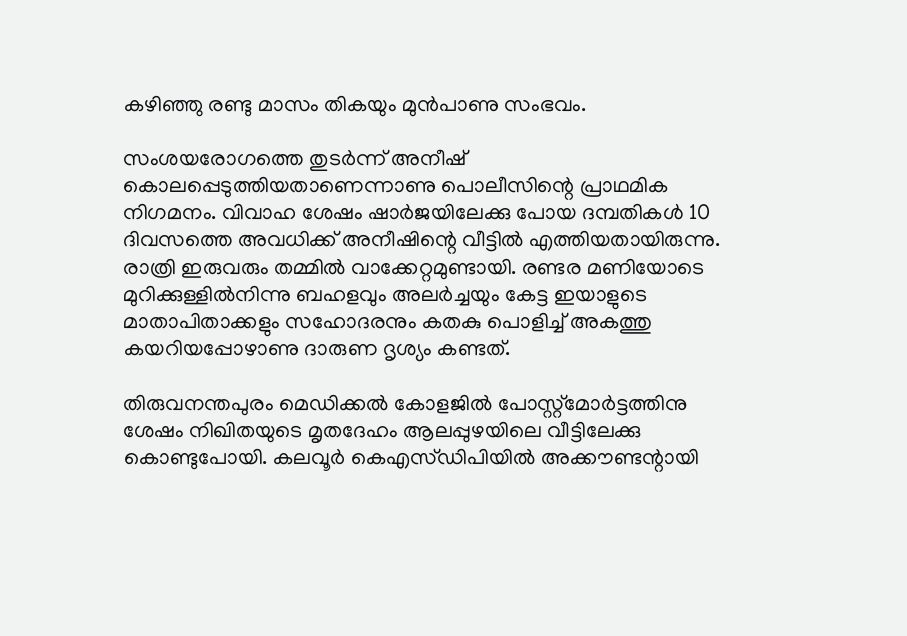കഴിഞ്ഞു രണ്ടു മാസം തികയും മുൻപാണു സംഭവം.

സംശയരോഗത്തെ തുടർന്ന് അനീഷ് കൊലപ്പെടുത്തിയതാണെന്നാണു പൊലീസിന്റെ പ്രാഥമിക നിഗമനം. വിവാഹ ശേഷം ഷാർജയിലേക്കു പോയ ദമ്പതികൾ 10 ദിവസത്തെ അവധിക്ക് അനീഷിന്റെ വീട്ടിൽ എത്തിയതായിരുന്നു. രാത്രി ഇരുവരും തമ്മിൽ വാക്കേറ്റമുണ്ടായി. രണ്ടര മണിയോടെ മുറിക്കുള്ളിൽനിന്നു ബഹളവും അലർച്ചയും കേട്ട ഇയാളുടെ മാതാപിതാക്കളും സഹോദരനും കതകു പൊളിച്ച് അകത്തു കയറിയപ്പോഴാണു ദാരുണ ദൃശ്യം കണ്ടത്.

തിരുവനന്തപുരം മെഡിക്കൽ കോളജിൽ പോസ്റ്റ്മോർട്ടത്തിനു ശേഷം നിഖിതയുടെ മൃതദേഹം ആലപ്പുഴയിലെ വീട്ടിലേക്കു കൊണ്ടുപോയി. കലവൂർ കെഎസ്ഡിപിയിൽ അക്കൗണ്ടന്റായി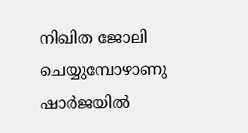നിഖിത ജോലി ചെയ്യുമ്പോഴാണു ഷാർജയിൽ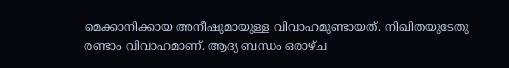മെക്കാനിക്കായ അനീഷുമായുള്ള വിവാഹമുണ്ടായത്. നിഖിതയുടേതു രണ്ടാം വിവാഹമാണ്. ആദ്യ ബന്ധം ഒരാഴ്ച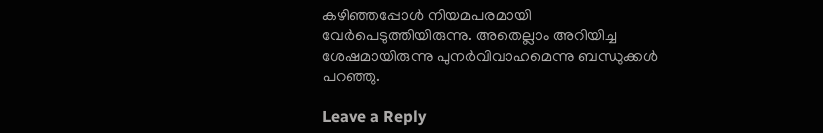കഴിഞ്ഞപ്പോൾ നിയമപരമായി വേർപെടുത്തിയിരുന്നു. അതെല്ലാം അറിയിച്ച ശേഷമായിരുന്നു പുനർവിവാഹമെന്നു ബന്ധുക്കൾ പറഞ്ഞു.

Leave a Reply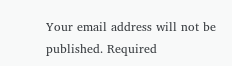Your email address will not be published. Required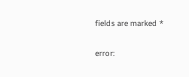fields are marked *

error: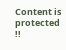Content is protected !!